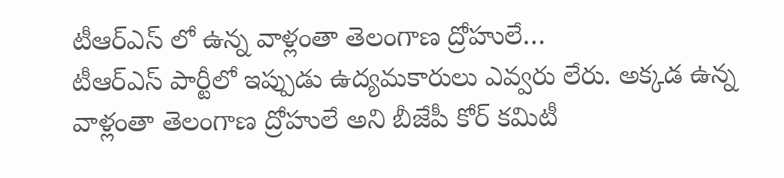టీఆర్ఎస్ లో ఉన్న వాళ్లంతా తెలంగాణ ద్రోహులే…
టీఆర్ఎస్ పార్టీలో ఇప్పుడు ఉద్యమకారులు ఎవ్వరు లేరు. అక్కడ ఉన్న వాళ్లంతా తెలంగాణ ద్రోహులే అని బీజేపీ కోర్ కమిటీ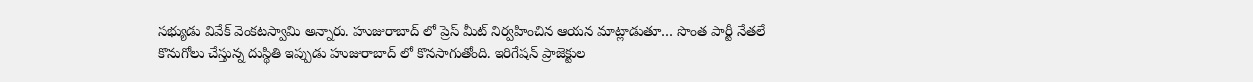సభ్యుడు వివేక్ వెంకటస్వామి అన్నారు. హుజురాబాద్ లో ప్రెస్ మీట్ నిర్వహించిన ఆయన మాట్లాడుతూ… సొంత పార్టీ నేతలే కొనుగోలు చేస్తున్న దుస్థితి ఇప్పుడు హుజురాబాద్ లో కొనసాగుతోంది. ఇరిగేషన్ ప్రాజెక్టుల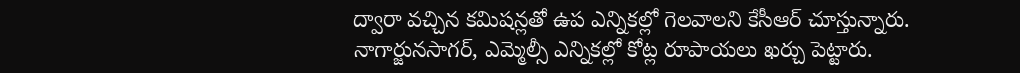ద్వారా వచ్చిన కమిషన్లతో ఉప ఎన్నికల్లో గెలవాలని కేసీఆర్ చూస్తున్నారు. నాగార్జునసాగర్, ఎమ్మెల్సీ ఎన్నికల్లో కోట్ల రూపాయలు ఖర్చు పెట్టారు.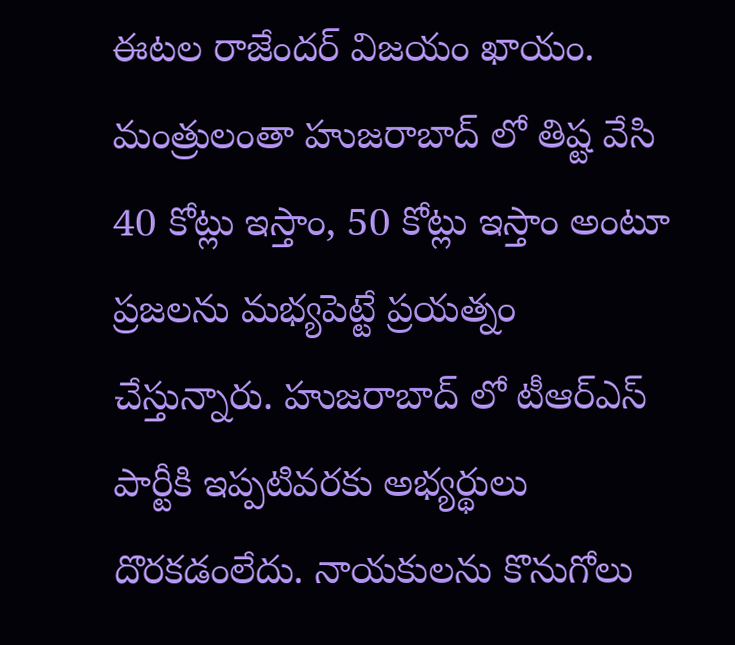ఈటల రాజేందర్ విజయం ఖాయం. మంత్రులంతా హుజరాబాద్ లో తిష్ట వేసి 40 కోట్లు ఇస్తాం, 50 కోట్లు ఇస్తాం అంటూ ప్రజలను మభ్యపెట్టే ప్రయత్నం చేస్తున్నారు. హుజరాబాద్ లో టీఆర్ఎస్ పార్టీకి ఇప్పటివరకు అభ్యర్థులు దొరకడంలేదు. నాయకులను కొనుగోలు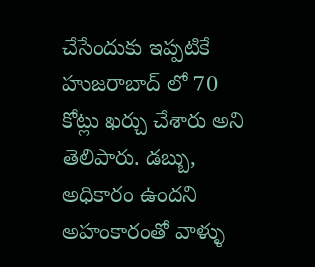చేసేందుకు ఇప్పటికే హుజరాబాద్ లో 70 కోట్లు ఖర్చు చేశారు అని తెలిపారు. డబ్బు, అధికారం ఉందని అహంకారంతో వాళ్ళు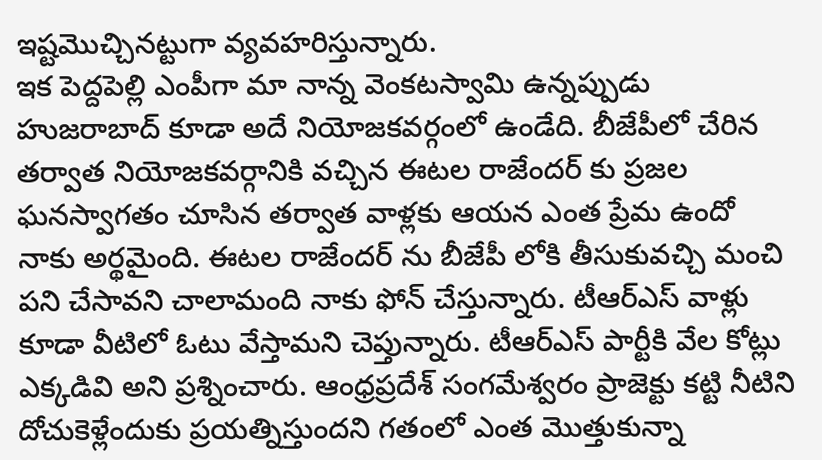ఇష్టమొచ్చినట్టుగా వ్యవహరిస్తున్నారు.
ఇక పెద్దపెల్లి ఎంపీగా మా నాన్న వెంకటస్వామి ఉన్నప్పుడు హుజరాబాద్ కూడా అదే నియోజకవర్గంలో ఉండేది. బీజేపీలో చేరిన తర్వాత నియోజకవర్గానికి వచ్చిన ఈటల రాజేందర్ కు ప్రజల ఘనస్వాగతం చూసిన తర్వాత వాళ్లకు ఆయన ఎంత ప్రేమ ఉందో నాకు అర్థమైంది. ఈటల రాజేందర్ ను బీజేపీ లోకి తీసుకువచ్చి మంచి పని చేసావని చాలామంది నాకు ఫోన్ చేస్తున్నారు. టీఆర్ఎస్ వాళ్లు కూడా వీటిలో ఓటు వేస్తామని చెప్తున్నారు. టీఆర్ఎస్ పార్టీకి వేల కోట్లు ఎక్కడివి అని ప్రశ్నించారు. ఆంధ్రప్రదేశ్ సంగమేశ్వరం ప్రాజెక్టు కట్టి నీటిని దోచుకెళ్లేందుకు ప్రయత్నిస్తుందని గతంలో ఎంత మొత్తుకున్నా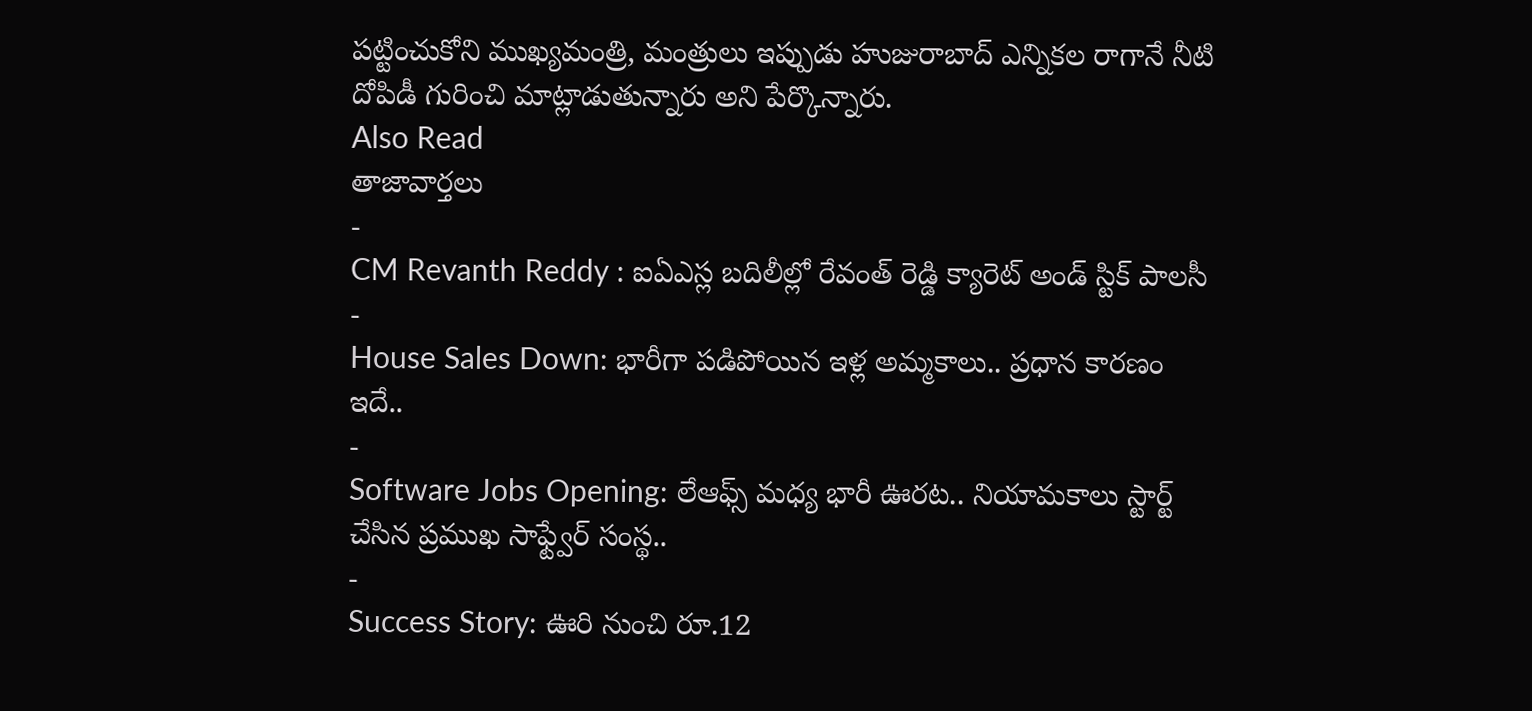పట్టించుకోని ముఖ్యమంత్రి, మంత్రులు ఇప్పుడు హుజురాబాద్ ఎన్నికల రాగానే నీటి దోపిడీ గురించి మాట్లాడుతున్నారు అని పేర్కొన్నారు.
Also Read
తాజావార్తలు
-
CM Revanth Reddy : ఐఏఎస్ల బదిలీల్లో రేవంత్ రెడ్డి క్యారెట్ అండ్ స్టిక్ పాలసీ
-
House Sales Down: భారీగా పడిపోయిన ఇళ్ల అమ్మకాలు.. ప్రధాన కారణం ఇదే..
-
Software Jobs Opening: లేఆఫ్స్ మధ్య భారీ ఊరట.. నియామకాలు స్టార్ట్ చేసిన ప్రముఖ సాఫ్ట్వేర్ సంస్థ..
-
Success Story: ఊరి నుంచి రూ.12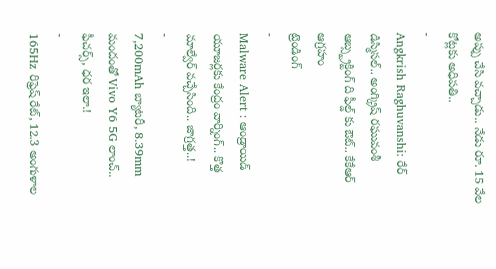అప్పు చేసి వచ్చాడు.. నేడు రూ. 15 వేల కోట్లకు అధిపతి..
-
Angkrish Raghuvanshi: రేర్ డిస్మిసల్.. అంగ్క్రిష్ రఘువంశీ ఆబ్స్ట్రక్టింగ్ ది ఫీల్డ్ కు ఔట్.. కేకేఆర్ ఆగ్రహం
ట్రెండింగ్
-
Malware Alert : ఆండ్రాయిడ్ యూజర్లకు కేంద్రం వార్నింగ్.. కొత్త మాల్వేర్ వచ్చేసింది.. జాగ్రత్త..!
-
7,200mAh బ్యాటరీ, 8.39mm మందంతో Vivo Y6 5G లాంచ్.. ఫీచర్స్, ధర ఇలా.!
-
165Hz రిఫ్రెష్ రేట్, 12.3 అంగుళాల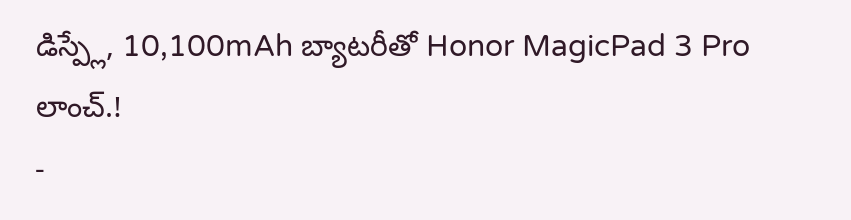డిస్ప్లే, 10,100mAh బ్యాటరీతో Honor MagicPad 3 Pro లాంచ్.!
-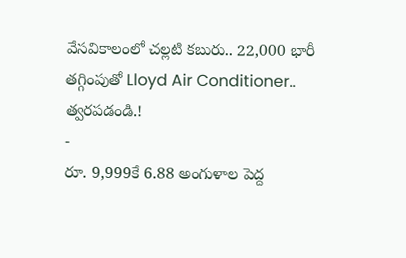వేసవికాలంలో చల్లటి కబురు.. 22,000 భారీ తగ్గింపుతో Lloyd Air Conditioner.. త్వరపడండి.!
-
రూ. 9,999కే 6.88 అంగుళాల పెద్ద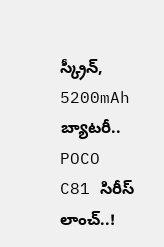స్క్రీన్, 5200mAh బ్యాటరీ.. POCO C81 సిరీస్ లాంచ్..!